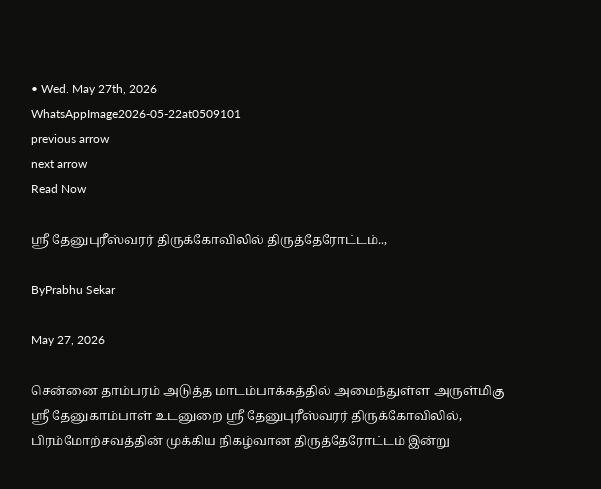• Wed. May 27th, 2026
WhatsAppImage2026-05-22at0509101
previous arrow
next arrow
Read Now

ஸ்ரீ தேனுபுரீஸ்வரர் திருக்கோவிலில் திருத்தேரோட்டம்..,

ByPrabhu Sekar

May 27, 2026

சென்னை தாம்பரம் அடுத்த மாடம்பாக்கத்தில் அமைந்துள்ள அருள்மிகு ஸ்ரீ தேனுகாம்பாள் உடனுறை ஸ்ரீ தேனுபுரீஸ்வரர் திருக்கோவிலில், பிரம்மோற்சவத்தின் முக்கிய நிகழ்வான திருத்தேரோட்டம் இன்று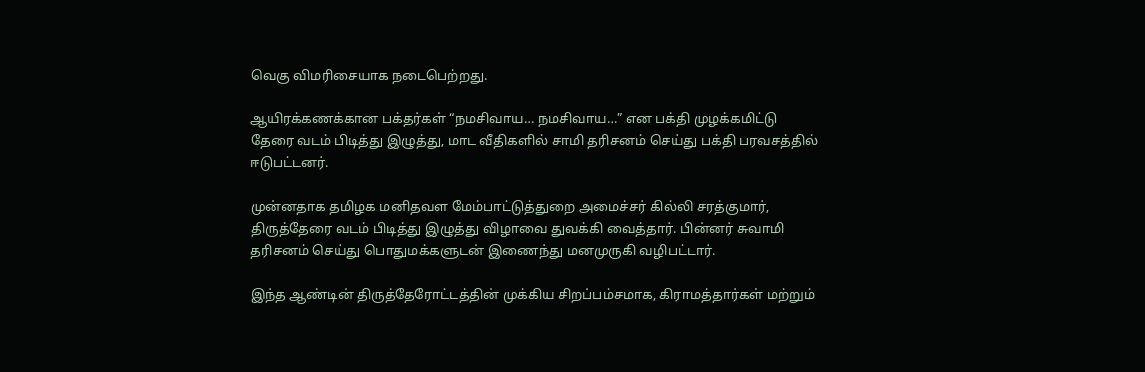வெகு விமரிசையாக நடைபெற்றது.

ஆயிரக்கணக்கான பக்தர்கள் “நமசிவாய… நமசிவாய…” என பக்தி முழக்கமிட்டு தேரை வடம் பிடித்து இழுத்து, மாட வீதிகளில் சாமி தரிசனம் செய்து பக்தி பரவசத்தில் ஈடுபட்டனர்.

முன்னதாக தமிழக மனிதவள மேம்பாட்டுத்துறை அமைச்சர் கில்லி சரத்குமார், திருத்தேரை வடம் பிடித்து இழுத்து விழாவை துவக்கி வைத்தார். பின்னர் சுவாமி தரிசனம் செய்து பொதுமக்களுடன் இணைந்து மனமுருகி வழிபட்டார்.

இந்த ஆண்டின் திருத்தேரோட்டத்தின் முக்கிய சிறப்பம்சமாக, கிராமத்தார்கள் மற்றும்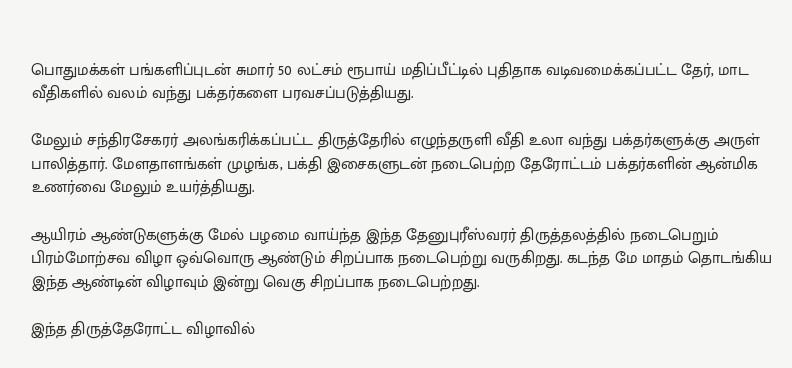பொதுமக்கள் பங்களிப்புடன் சுமார் 50 லட்சம் ரூபாய் மதிப்பீட்டில் புதிதாக வடிவமைக்கப்பட்ட தேர், மாட வீதிகளில் வலம் வந்து பக்தர்களை பரவசப்படுத்தியது.

மேலும் சந்திரசேகரர் அலங்கரிக்கப்பட்ட திருத்தேரில் எழுந்தருளி வீதி உலா வந்து பக்தர்களுக்கு அருள் பாலித்தார். மேளதாளங்கள் முழங்க, பக்தி இசைகளுடன் நடைபெற்ற தேரோட்டம் பக்தர்களின் ஆன்மிக உணர்வை மேலும் உயர்த்தியது.

ஆயிரம் ஆண்டுகளுக்கு மேல் பழமை வாய்ந்த இந்த தேனுபுரீஸ்வரர் திருத்தலத்தில் நடைபெறும் பிரம்மோற்சவ விழா ஒவ்வொரு ஆண்டும் சிறப்பாக நடைபெற்று வருகிறது. கடந்த மே மாதம் தொடங்கிய இந்த ஆண்டின் விழாவும் இன்று வெகு சிறப்பாக நடைபெற்றது.

இந்த திருத்தேரோட்ட விழாவில்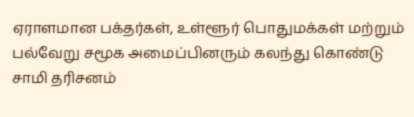ஏராளமான பக்தர்கள், உள்ளூர் பொதுமக்கள் மற்றும் பல்வேறு சமூக அமைப்பினரும் கலந்து கொண்டு சாமி தரிசனம்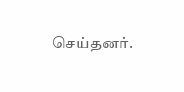செய்தனர்.